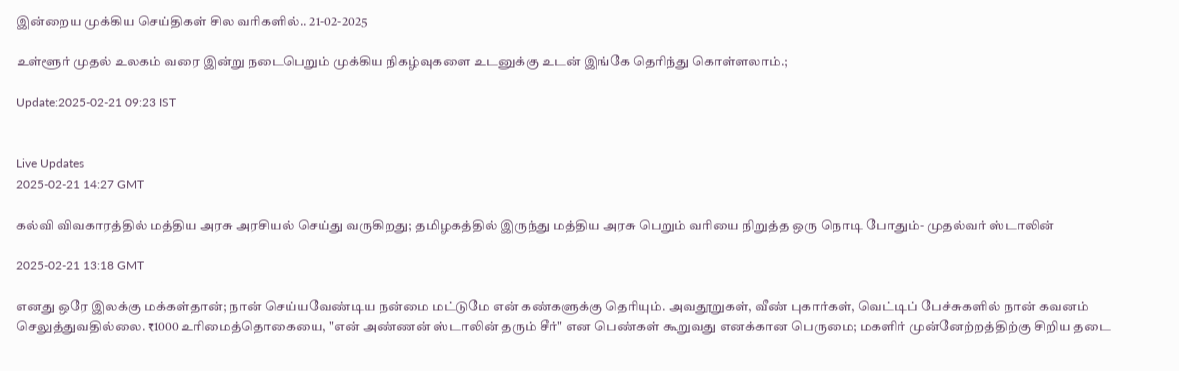இன்றைய முக்கிய செய்திகள் சில வரிகளில்.. 21-02-2025

உள்ளூர் முதல் உலகம் வரை இன்று நடைபெறும் முக்கிய நிகழ்வுகளை உடனுக்கு உடன் இங்கே தெரிந்து கொள்ளலாம்.;

Update:2025-02-21 09:23 IST


Live Updates
2025-02-21 14:27 GMT

கல்வி விவகாரத்தில் மத்திய அரசு அரசியல் செய்து வருகிறது; தமிழகத்தில் இருந்து மத்திய அரசு பெறும் வரியை நிறுத்த ஒரு நொடி போதும்- முதல்வர் ஸ்டாலின்

2025-02-21 13:18 GMT

எனது ஒரே இலக்கு மக்கள்தான்; நான் செய்யவேண்டிய நன்மை மட்டுமே என் கண்களுக்கு தெரியும். அவதூறுகள், வீண் புகார்கள், வெட்டிப் பேச்சுகளில் நான் கவனம் செலுத்துவதில்லை. ₹1000 உரிமைத்தொகையை, "என் அண்ணன் ஸ்டாலின் தரும் சீர்" என பெண்கள் கூறுவது எனக்கான பெருமை; மகளிர் முன்னேற்றத்திற்கு சிறிய தடை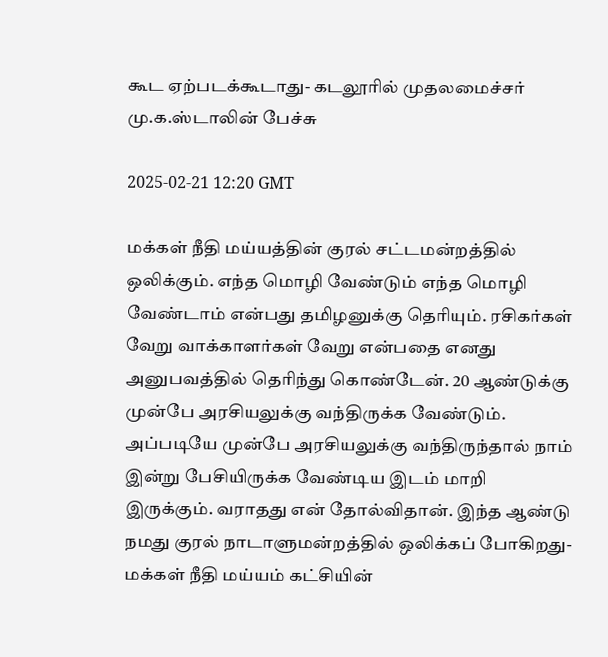கூட ஏற்படக்கூடாது- கடலூரில் முதலமைச்சர் மு.க.ஸ்டாலின் பேச்சு

2025-02-21 12:20 GMT

மக்கள் நீதி மய்யத்தின் குரல் சட்டமன்றத்தில் ஒலிக்கும். எந்த மொழி வேண்டும் எந்த மொழி வேண்டாம் என்பது தமிழனுக்கு தெரியும். ரசிகர்கள் வேறு வாக்காளர்கள் வேறு என்பதை எனது அனுபவத்தில் தெரிந்து கொண்டேன். 20 ஆண்டுக்கு முன்பே அரசியலுக்கு வந்திருக்க வேண்டும். அப்படியே முன்பே அரசியலுக்கு வந்திருந்தால் நாம் இன்று பேசியிருக்க வேண்டிய இடம் மாறி இருக்கும். வராதது என் தோல்விதான். இந்த ஆண்டு நமது குரல் நாடாளுமன்றத்தில் ஒலிக்கப் போகிறது- மக்கள் நீதி மய்யம் கட்சியின்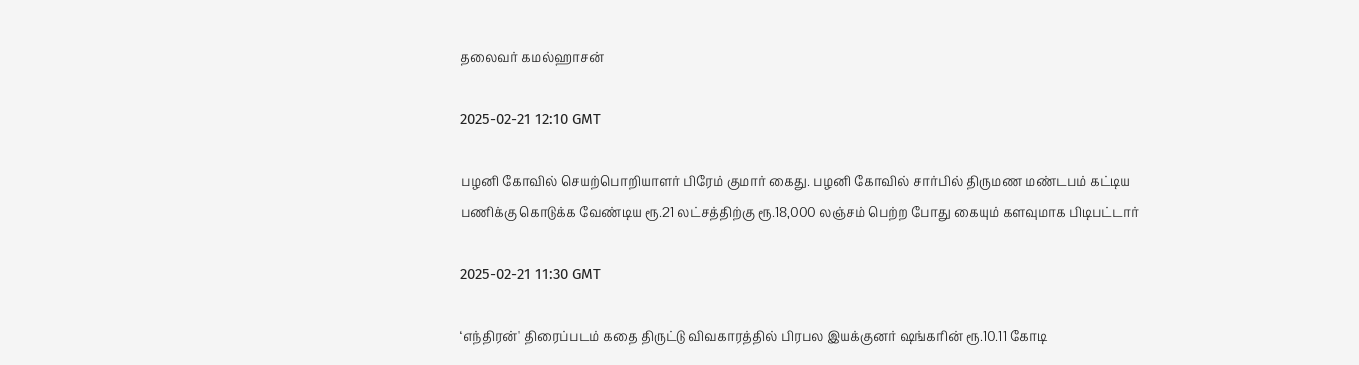தலைவர் கமல்ஹாசன்

2025-02-21 12:10 GMT

பழனி கோவில் செயற்பொறியாளர் பிரேம் குமார் கைது. பழனி கோவில் சார்பில் திருமண மண்டபம் கட்டிய பணிக்கு கொடுக்க வேண்டிய ரூ.21 லட்சத்திற்கு ரூ.18,000 லஞ்சம் பெற்ற போது கையும் களவுமாக பிடிபட்டார்

2025-02-21 11:30 GMT

‘எந்திரன்' திரைப்படம் கதை திருட்டு விவகாரத்தில் பிரபல இயக்குனர் ஷங்கரின் ரூ.10.11 கோடி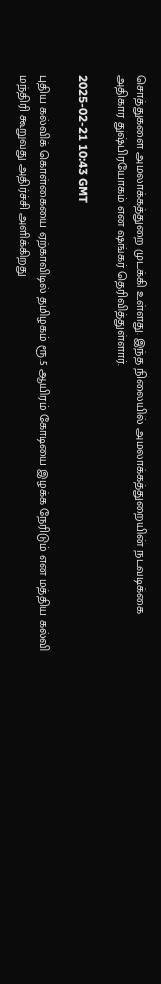சொத்துகளை அமலாக்கத்துறை முடக்கி உள்ளது. இந்த நிலையில் அமலாக்கத்துறையின் நடவடிக்கை அதிகார துஷ்பிரயோகம் என ஷங்கர் தெரிவித்துள்ளார்.

2025-02-21 10:43 GMT

புதிய கல்விக் கொள்கையை ஏற்காவிடில் தமிழகம் ரூ.5 ஆயிரம் கோடியை இழக்க நேரிடும் என மத்திய கல்வி மந்திரி கூறுவது அதிர்ச்சி அளிக்கிறது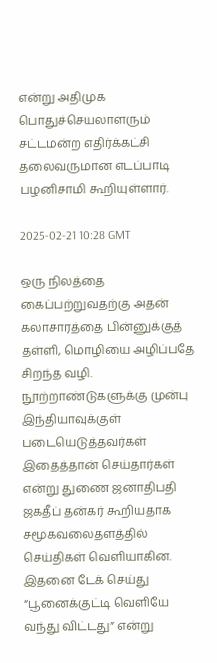என்று அதிமுக பொதுச்செயலாளரும் சட்டமன்ற எதிர்க்கட்சி தலைவருமான எடப்பாடி பழனிசாமி கூறியுள்ளார்.

2025-02-21 10:28 GMT

ஒரு நிலத்தை கைப்பற்றுவதற்கு அதன் கலாசாரத்தை பின்னுக்குத் தள்ளி, மொழியை அழிப்பதே சிறந்த வழி. நூற்றாண்டுகளுக்கு முன்பு இந்தியாவுக்குள் படையெடுத்தவர்கள் இதைத்தான் செய்தார்கள் என்று துணை ஜனாதிபதி ஜகதீப் தன்கர் கூறியதாக சமூகவலைதளத்தில் செய்திகள் வெளியாகின. இதனை டேக் செய்து “பூனைக்குட்டி வெளியே வந்து விட்டது” என்று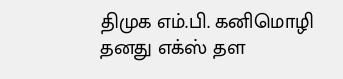திமுக எம்.பி. கனிமொழி தனது எக்ஸ் தள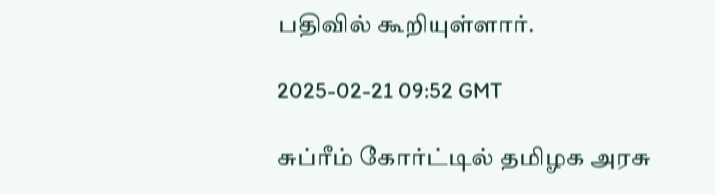பதிவில் கூறியுள்ளார்.

2025-02-21 09:52 GMT

சுப்ரீம் கோர்ட்டில் தமிழக அரசு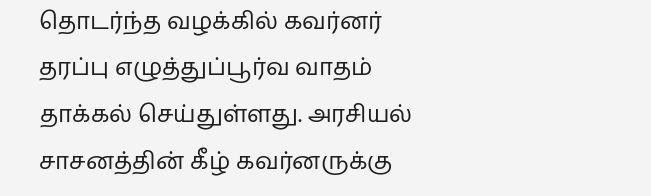தொடர்ந்த வழக்கில் கவர்னர் தரப்பு எழுத்துப்பூர்வ வாதம் தாக்கல் செய்துள்ளது. அரசியல் சாசனத்தின் கீழ் கவர்னருக்கு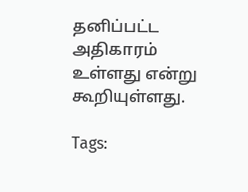தனிப்பட்ட அதிகாரம் உள்ளது என்று கூறியுள்ளது.

Tags: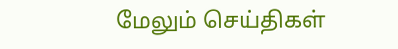மேலும் செய்திகள்